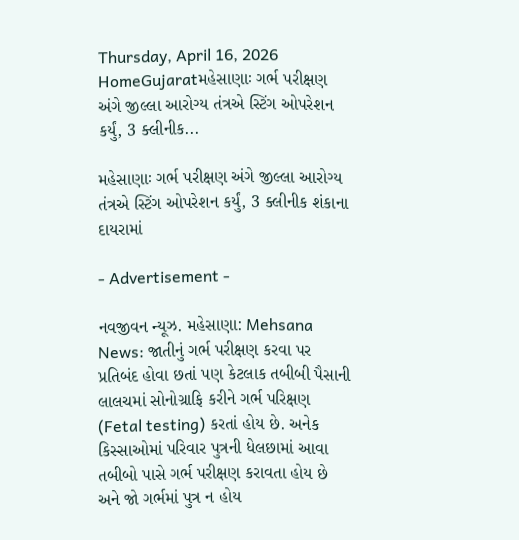Thursday, April 16, 2026
HomeGujaratમહેસાણાઃ ગર્ભ પરીક્ષણ અંગે જીલ્લા આરોગ્ય તંત્રએ સ્ટિંગ ઓપરેશન કર્યું, 3 ક્લીનીક...

મહેસાણાઃ ગર્ભ પરીક્ષણ અંગે જીલ્લા આરોગ્ય તંત્રએ સ્ટિંગ ઓપરેશન કર્યું, 3 ક્લીનીક શંકાના દાયરામાં

- Advertisement -

નવજીવન ન્યૂઝ. મહેસાણા: Mehsana News: જાતીનું ગર્ભ પરીક્ષણ કરવા પર પ્રતિબંદ હોવા છતાં પણ કેટલાક તબીબી પૈસાની લાલચમાં સોનોગ્રાફિ કરીને ગર્ભ પરિક્ષણ (Fetal testing) કરતાં હોય છે. અનેક કિસ્સાઓમાં પરિવાર પુત્રની ધેલછામાં આવા તબીબો પાસે ગર્ભ પરીક્ષણ કરાવતા હોય છે અને જો ગર્ભમાં પુત્ર ન હોય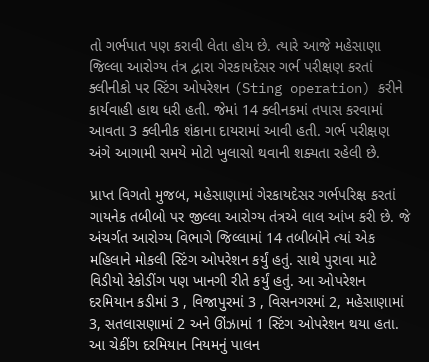તો ગર્ભપાત પણ કરાવી લેતા હોય છે. ત્યારે આજે મહેસાણા જિલ્લા આરોગ્ય તંત્ર દ્વારા ગેરકાયદેસર ગર્ભ પરીક્ષણ કરતાં ક્લીનીકો પર સ્ટિંગ ઓપરેશન (Sting operation) કરીને કાર્યવાહી હાથ ધરી હતી. જેમાં 14 ક્લીનકમાં તપાસ કરવામાં આવતા 3 ક્લીનીક શંકાના દાયરામાં આવી હતી. ગર્ભ પરીક્ષણ અંગે આગામી સમયે મોટો ખુલાસો થવાની શક્યતા રહેલી છે.

પ્રાપ્ત વિગતો મુજબ, મહેસાણામાં ગેરકાયદેસર ગર્ભપરિક્ષ કરતાં ગાયનેક તબીબો પર જીલ્લા આરોગ્ય તંત્રએ લાલ આંખ કરી છે. જે અંચર્ગત આરોગ્ય વિભાગે જિલ્લામાં 14 તબીબોને ત્યાં એક મહિલાને મોકલી સ્ટિંગ ઓપરેશન કર્યું હતું. સાથે પુરાવા માટે વિડીયો રેકોડીંગ પણ ખાનગી રીતે કર્યું હતું. આ ઓપરેશન દરમિયાન કડીમાં 3 , વિજાપુરમાં 3 , વિસનગરમાં 2, મહેસાણામાં 3, સતલાસણામાં 2 અને ઊંઝામાં 1 સ્ટિંગ ઓપરેશન થયા હતા. આ ચેકીંગ દરમિયાન નિયમનું પાલન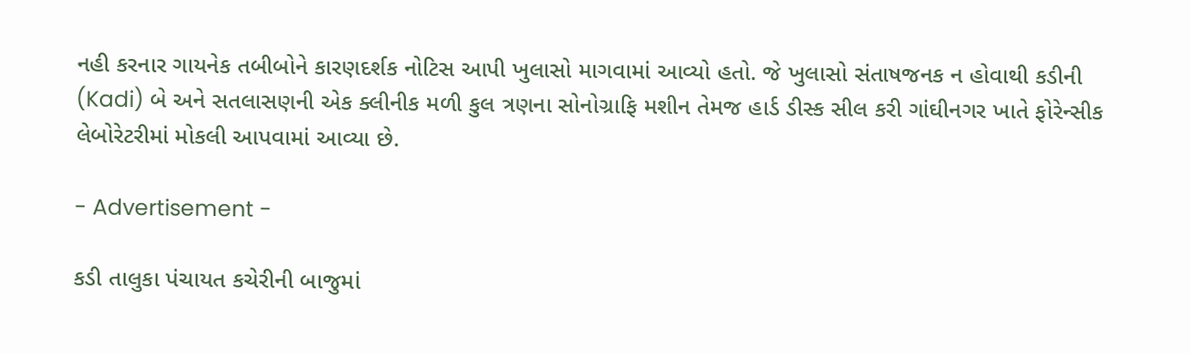નહી કરનાર ગાયનેક તબીબોને કારણદર્શક નોટિસ આપી ખુલાસો માગવામાં આવ્યો હતો. જે ખુલાસો સંતાષજનક ન હોવાથી કડીની (Kadi) બે અને સતલાસણની એક ક્લીનીક મળી કુલ ત્રણના સોનોગ્રાફિ મશીન તેમજ હાર્ડ ડીસ્ક સીલ કરી ગાંઘીનગર ખાતે ફોરેન્સીક લેબોરેટરીમાં મોકલી આપવામાં આવ્યા છે.

- Advertisement -

કડી તાલુકા પંચાયત કચેરીની બાજુમાં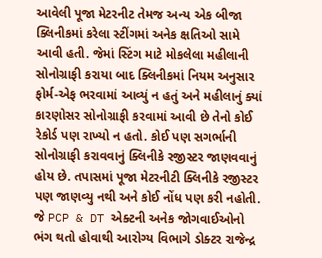આવેલી પૂજા મેટરનીટ તેમજ અન્ય એક બીજા ક્લિનીકમાં કરેલા સ્ટીંગમાં અનેક ક્ષતિઓ સામે આવી હતી. જેમાં સ્ટિંગ માટે મોકલેલા મહીલાની સોનોગ્રાફી કરાયા બાદ ક્લિનીકમાં નિયમ અનુસાર ફોર્મ-એફ ભરવામાં આવ્યું ન હતું અને મહીલાનું ક્યાં કારણોસર સોનોગ્રાફી કરવામાં આવી છે તેનો કોઈ રેકોર્ડ પણ રાખ્યો ન હતો. કોઈ પણ સગર્ભાની સોનોગ્રાફી કરાવવાનું ક્લિનીકે રજીસ્ટર જાણવવાનું હોય છે. તપાસમાં પૂજા મેટરનીટી ક્લિનીકે રજીસ્ટર પણ જાણવ્યુ નથી અને કોઈ નોંધ પણ કરી નહોતી. જે PCP & DT એક્ટની અનેક જોગવાઈઓનો ભંગ થતો હોવાથી આરોગ્ય વિભાગે ડોક્ટર રાજેન્દ્ર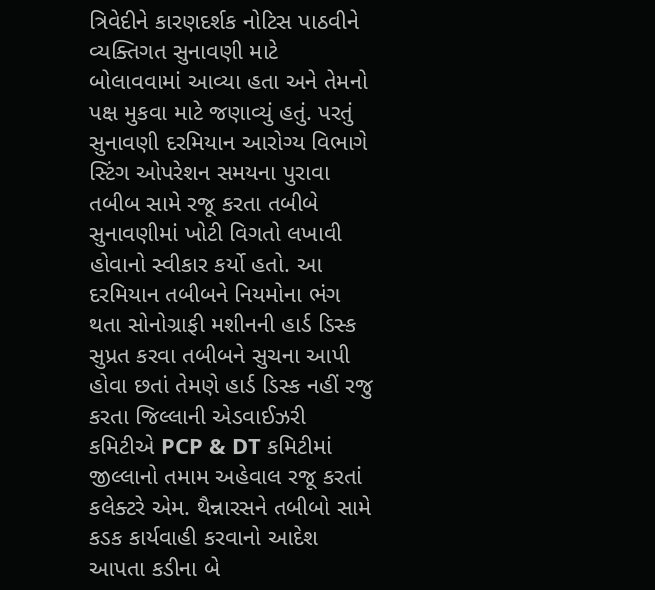ત્રિવેદીને કારણદર્શક નોટિસ પાઠવીને વ્યક્તિગત સુનાવણી માટે બોલાવવામાં આવ્યા હતા અને તેમનો પક્ષ મુકવા માટે જણાવ્યું હતું. પરતું સુનાવણી દરમિયાન આરોગ્ય વિભાગે સ્ટિંગ ઓપરેશન સમયના પુરાવા તબીબ સામે રજૂ કરતા તબીબે સુનાવણીમાં ખોટી વિગતો લખાવી હોવાનો સ્વીકાર કર્યો હતો. આ દરમિયાન તબીબને નિયમોના ભંગ થતા સોનોગ્રાફી મશીનની હાર્ડ ડિસ્ક સુપ્રત કરવા તબીબને સુચના આપી હોવા છતાં તેમણે હાર્ડ ડિસ્ક નહીં રજુ કરતા જિલ્લાની એડવાઈઝરી કમિટીએ PCP & DT કમિટીમાં જીલ્લાનો તમામ અહેવાલ રજૂ કરતાં કલેક્ટરે એમ. થૈન્નારસને તબીબો સામે કડક કાર્યવાહી કરવાનો આદેશ આપતા કડીના બે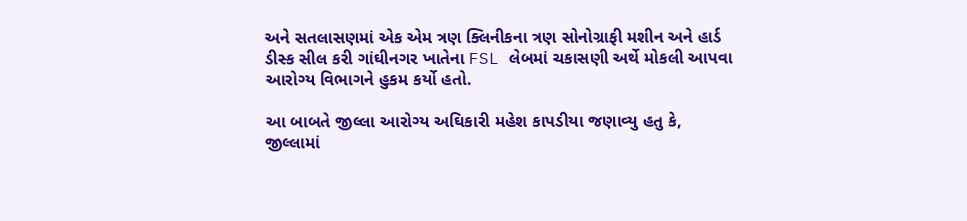અને સતલાસણમાં એક એમ ત્રણ ક્લિનીકના ત્રણ સોનોગ્રાફી મશીન અને હાર્ડ ડીસ્ક સીલ કરી ગાંઘીનગર ખાતેના FSL લેબમાં ચકાસણી અર્થે મોકલી આપવા આરોગ્ય વિભાગને હુકમ કર્યો હતો.

આ બાબતે જીલ્લા આરોગ્ય અઘિકારી મહેશ કાપડીયા જણાવ્યુ હતુ કે, જીલ્લામાં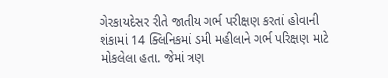ગેરકાયદેસર રીતે જાતીય ગર્ભ પરીક્ષણ કરતાં હોવાની શંકામાં 14 ક્લિનિકમાં ડમી મહીલાને ગર્ભ પરિક્ષણ માટે મોકલેલા હતા. જેમાં ત્રણ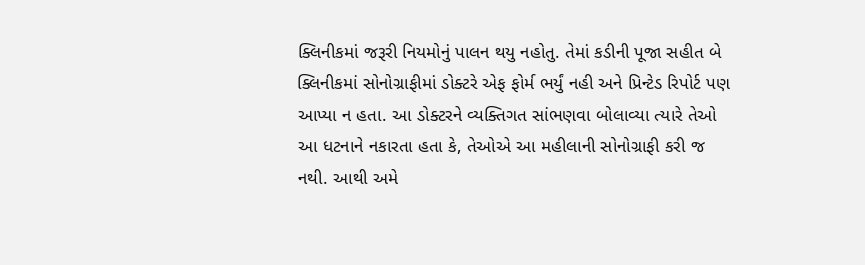ક્લિનીકમાં જરૂરી નિયમોનું પાલન થયુ નહોતુ. તેમાં કડીની પૂજા સહીત બે ક્લિનીકમાં સોનોગ્રાફીમાં ડોક્ટરે એફ ફોર્મ ભર્યું નહી અને પ્રિન્ટેડ રિપોર્ટ પણ આપ્યા ન હતા. આ ડોક્ટરને વ્યક્તિગત સાંભણવા બોલાવ્યા ત્યારે તેઓ આ ધટનાને નકારતા હતા કે, તેઓએ આ મહીલાની સોનોગ્રાફી કરી જ નથી. આથી અમે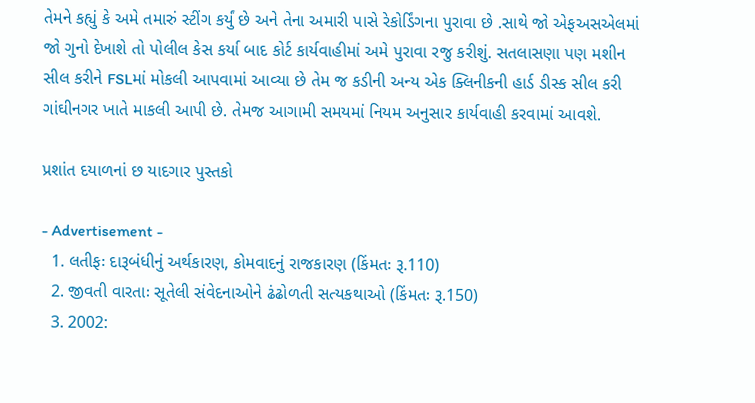તેમને કહ્યું કે અમે તમારું સ્ટીંગ કર્યું છે અને તેના અમારી પાસે રેકોર્ડિંગના પુરાવા છે .સાથે જો એફઅસએલમાં જો ગુનો દેખાશે તો પોલીલ કેસ કર્યા બાદ કોર્ટ કાર્યવાહીમાં અમે પુરાવા રજુ કરીશું. સતલાસણા પણ મશીન સીલ કરીને FSLમાં મોકલી આપવામાં આવ્યા છે તેમ જ કડીની અન્ય એક ક્લિનીકની હાર્ડ ડીસ્ક સીલ કરી ગાંઘીનગર ખાતે માકલી આપી છે. તેમજ આગામી સમયમાં નિયમ અનુસાર કાર્યવાહી કરવામાં આવશે.

પ્રશાંત દયાળનાં છ યાદગાર પુસ્તકો

- Advertisement -
  1. લતીફઃ દારૂબંધીનું અર્થકારણ, કોમવાદનું રાજકારણ (કિંમતઃ રૂ.110)
  2. જીવતી વારતાઃ સૂતેલી સંવેદનાઓને ઢંઢોળતી સત્યકથાઓ (કિંમતઃ રૂ.150)
  3. 2002: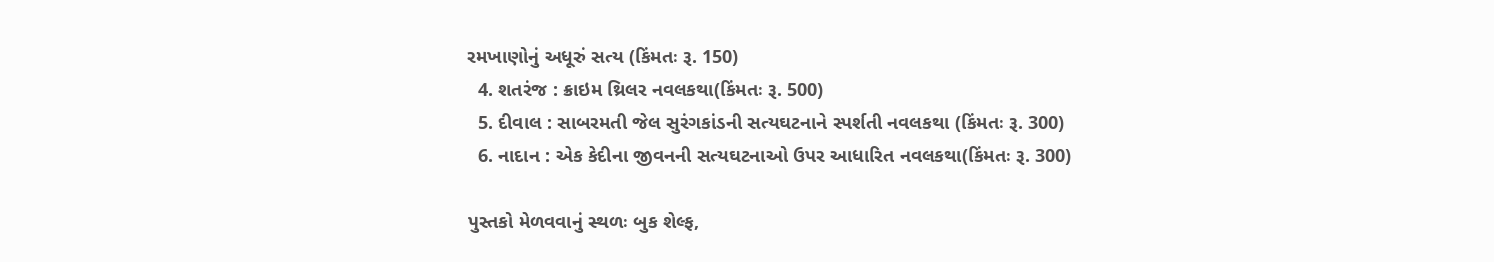રમખાણોનું અધૂરું સત્ય (કિંમતઃ રૂ. 150)
  4. શતરંજ : ક્રાઇમ થ્રિલર નવલકથા(કિંમતઃ રૂ. 500)
  5. દીવાલ : સાબરમતી જેલ સુરંગકાંડની સત્યઘટનાને સ્પર્શતી નવલકથા (કિંમતઃ રૂ. 300)
  6. નાદાન : એક કેદીના જીવનની સત્યઘટનાઓ ઉપર આધારિત નવલકથા(કિંમતઃ રૂ. 300)

પુસ્તકો મેળવવાનું સ્થળઃ બુક શેલ્ફ,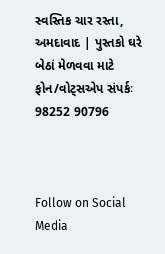સ્વસ્તિક ચાર રસ્તા, અમદાવાદ | પુસ્તકો ઘરે બેઠાં મેળવવા માટે ફોન/વોટ્સએપ સંપર્કઃ 98252 90796



Follow on Social Media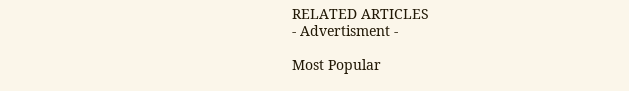RELATED ARTICLES
- Advertisment -

Most Popular